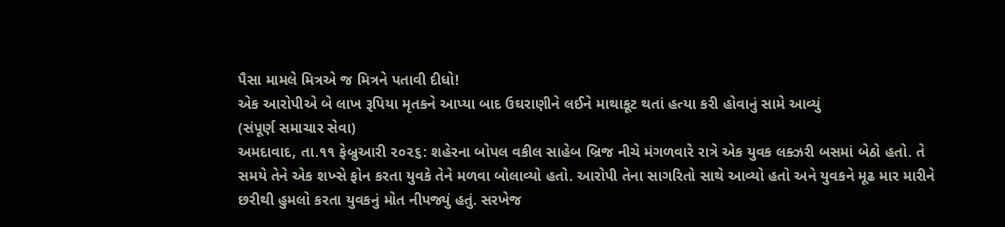પૈસા મામલે મિત્રએ જ મિત્રને પતાવી દીધો!
એક આરોપીએ બે લાખ રૂપિયા મૃતકને આપ્યા બાદ ઉઘરાણીને લઈને માથાકૂટ થતાં હત્યા કરી હોવાનું સામે આવ્યું
(સંપૂર્ણ સમાચાર સેવા)
અમદાવાદ, તા.૧૧ ફેબ્રુઆરી ૨૦૨૬: શહેરના બોપલ વકીલ સાહેબ બ્રિજ નીચે મંગળવારે રાત્રે એક યુવક લક્ઝરી બસમાં બેઠો હતો. તે સમયે તેને એક શખ્સે ફોન કરતા યુવકે તેને મળવા બોલાવ્યો હતો. આરોપી તેના સાગરિતો સાથે આવ્યો હતો અને યુવકને મૂઢ માર મારીને છરીથી હુમલો કરતા યુવકનું મોત નીપજ્યું હતું. સરખેજ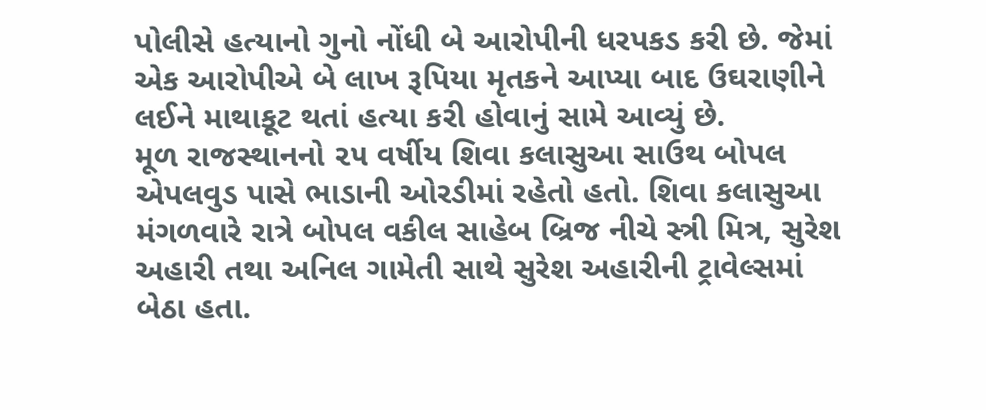પોલીસે હત્યાનો ગુનો નોંધી બે આરોપીની ધરપકડ કરી છે. જેમાં એક આરોપીએ બે લાખ રૂપિયા મૃતકને આપ્યા બાદ ઉઘરાણીને લઈને માથાકૂટ થતાં હત્યા કરી હોવાનું સામે આવ્યું છે.
મૂળ રાજસ્થાનનો ૨૫ વર્ષીય શિવા કલાસુઆ સાઉથ બોપલ એપલવુડ પાસે ભાડાની ઓરડીમાં રહેતો હતો. શિવા કલાસુઆ મંગળવારે રાત્રે બોપલ વકીલ સાહેબ બ્રિજ નીચે સ્ત્રી મિત્ર, સુરેશ અહારી તથા અનિલ ગામેતી સાથે સુરેશ અહારીની ટ્રાવેલ્સમાં બેઠા હતા.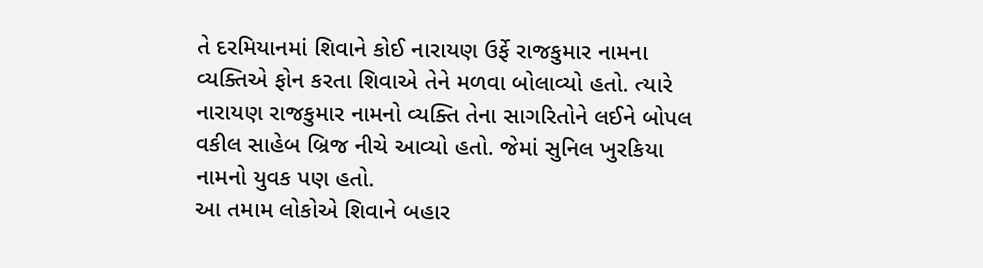તે દરમિયાનમાં શિવાને કોઈ નારાયણ ઉર્ફે રાજકુમાર નામના વ્યક્તિએ ફોન કરતા શિવાએ તેને મળવા બોલાવ્યો હતો. ત્યારે નારાયણ રાજકુમાર નામનો વ્યક્તિ તેના સાગરિતોને લઈને બોપલ વકીલ સાહેબ બ્રિજ નીચે આવ્યો હતો. જેમાં સુનિલ ખુરકિયા નામનો યુવક પણ હતો.
આ તમામ લોકોએ શિવાને બહાર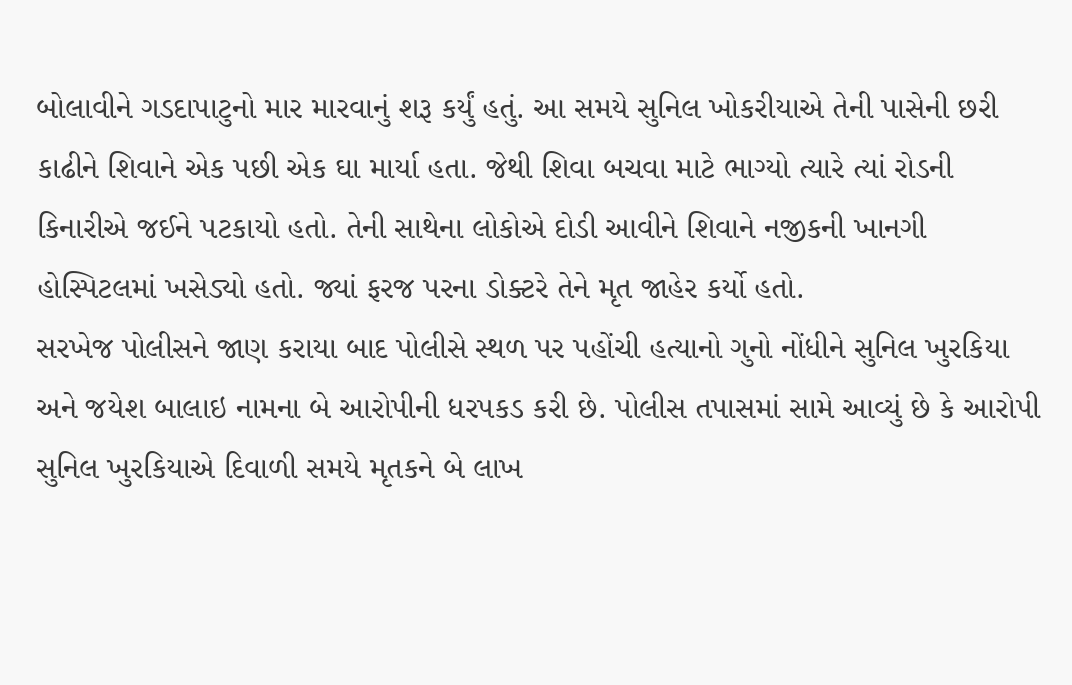બોલાવીને ગડદાપાટુનો માર મારવાનું શરૂ કર્યું હતું. આ સમયે સુનિલ ખોકરીયાએ તેની પાસેની છરી કાઢીને શિવાને એક પછી એક ઘા માર્યા હતા. જેથી શિવા બચવા માટે ભાગ્યો ત્યારે ત્યાં રોડની કિનારીએ જઈને પટકાયો હતો. તેની સાથેના લોકોએ દોડી આવીને શિવાને નજીકની ખાનગી હોસ્પિટલમાં ખસેડ્યો હતો. જ્યાં ફરજ પરના ડોક્ટરે તેને મૃત જાહેર કર્યો હતો.
સરખેજ પોલીસને જાણ કરાયા બાદ પોલીસે સ્થળ પર પહોંચી હત્યાનો ગુનો નોંધીને સુનિલ ખુરકિયા અને જયેશ બાલાઇ નામના બે આરોપીની ધરપકડ કરી છે. પોલીસ તપાસમાં સામે આવ્યું છે કે આરોપી સુનિલ ખુરકિયાએ દિવાળી સમયે મૃતકને બે લાખ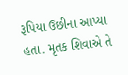રૂપિયા ઉછીના આપ્યા હતા. મૃતક શિવાએ તે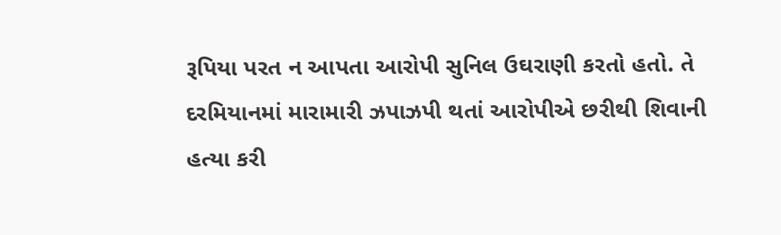રૂપિયા પરત ન આપતા આરોપી સુનિલ ઉઘરાણી કરતો હતો. તે દરમિયાનમાં મારામારી ઝપાઝપી થતાં આરોપીએ છરીથી શિવાની હત્યા કરી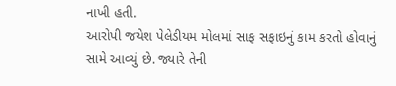નાખી હતી.
આરોપી જયેશ પેલેડીયમ મોલમાં સાફ સફાઇનું કામ કરતો હોવાનું સામે આવ્યું છે. જ્યારે તેની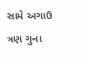સામે અગાઉ ત્રણ ગુના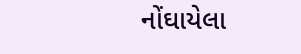નોંઘાયેલા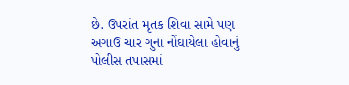છે. ઉપરાંત મૃતક શિવા સામે પણ અગાઉ ચાર ગુના નોંઘાયેલા હોવાનું પોલીસ તપાસમાં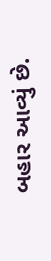બહાર આવ્યું છે.